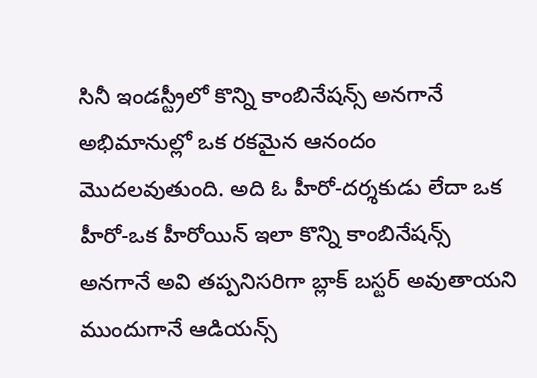సినీ ఇండస్ట్రీలో కొన్ని కాంబినేషన్స్ అనగానే అభిమానుల్లో ఒక రకమైన ఆనందం మొదలవుతుంది. అది ఓ హీరో-దర్శకుడు లేదా ఒక హీరో-ఒక హీరోయిన్ ఇలా కొన్ని కాంబినేషన్స్ అనగానే అవి తప్పనిసరిగా బ్లాక్ బస్టర్ అవుతాయని ముందుగానే ఆడియన్స్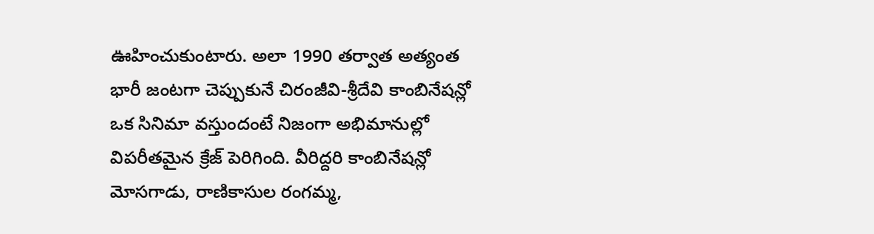ఊహించుకుంటారు. అలా 1990 తర్వాత అత్యంత భారీ జంటగా చెప్పుకునే చిరంజీవి-శ్రీదేవి కాంబినేషన్లో ఒక సినిమా వస్తుందంటే నిజంగా అభిమానుల్లో విపరీతమైన క్రేజ్ పెరిగింది. వీరిద్దరి కాంబినేషన్లో మోసగాడు, రాణికాసుల రంగమ్మ,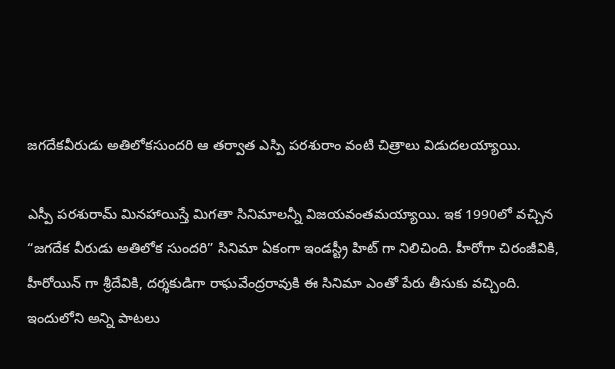జగదేకవీరుడు అతిలోకసుందరి ఆ తర్వాత ఎస్పి పరశురాం వంటి చిత్రాలు విడుదలయ్యాయి.

ఎస్పీ పరశురామ్ మినహాయిస్తే మిగతా సినిమాలన్నీ విజయవంతమయ్యాయి. ఇక 1990లో వచ్చిన “జగదేక వీరుడు అతిలోక సుందరి” సినిమా ఏకంగా ఇండస్ట్రీ హిట్ గా నిలిచింది. హీరోగా చిరంజీవికి, హీరోయిన్ గా శ్రీదేవికి, దర్శకుడిగా రాఘవేంద్రరావుకి ఈ సినిమా ఎంతో పేరు తీసుకు వచ్చింది. ఇందులోని అన్ని పాటలు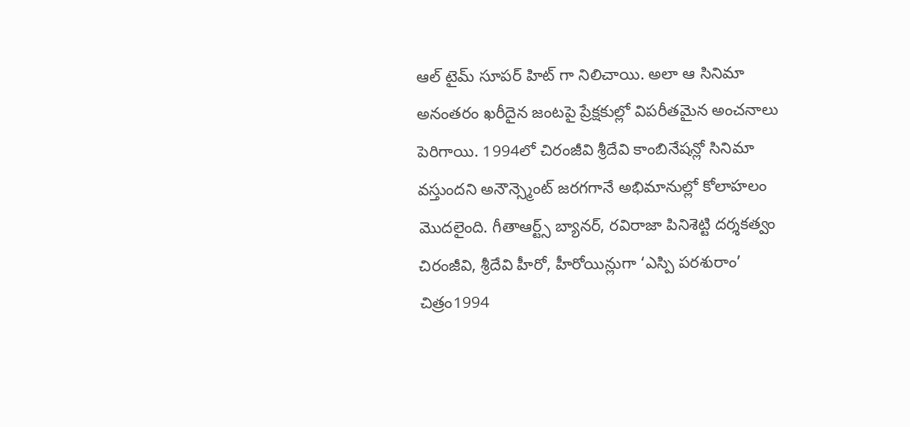ఆల్ టైమ్ సూపర్ హిట్ గా నిలిచాయి. అలా ఆ సినిమా అనంతరం ఖరీదైన జంటపై ప్రేక్షకుల్లో విపరీతమైన అంచనాలు పెరిగాయి. 1994లో చిరంజీవి శ్రీదేవి కాంబినేషన్లో సినిమా వస్తుందని అనౌన్స్మెంట్ జరగగానే అభిమానుల్లో కోలాహలం మొదలైంది. గీతాఆర్ట్స్ బ్యానర్, రవిరాజా పినిశెట్టి దర్శకత్వం చిరంజీవి, శ్రీదేవి హీరో, హీరోయిన్లుగా ‘ఎస్పి పరశురాం’ చిత్రం1994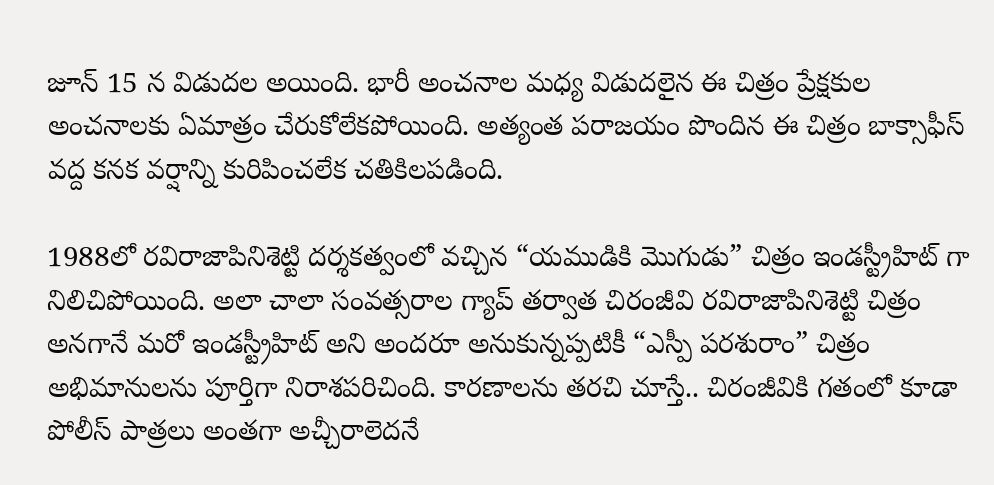జూన్ 15 న విడుదల అయింది. భారీ అంచనాల మధ్య విడుదలైన ఈ చిత్రం ప్రేక్షకుల అంచనాలకు ఏమాత్రం చేరుకోలేకపోయింది. అత్యంత పరాజయం పొందిన ఈ చిత్రం బాక్సాఫీస్ వద్ద కనక వర్షాన్ని కురిపించలేక చతికిలపడింది.

1988లో రవిరాజాపినిశెట్టి దర్శకత్వంలో వచ్చిన “యముడికి మొగుడు” చిత్రం ఇండస్ట్రీహిట్ గా నిలిచిపోయింది. అలా చాలా సంవత్సరాల గ్యాప్ తర్వాత చిరంజీవి రవిరాజాపినిశెట్టి చిత్రం అనగానే మరో ఇండస్ట్రీహిట్ అని అందరూ అనుకున్నప్పటికీ “ఎస్పీ పరశురాం” చిత్రం అభిమానులను పూర్తిగా నిరాశపరిచింది. కారణాలను తరచి చూస్తే.. చిరంజీవికి గతంలో కూడా పోలీస్ పాత్రలు అంతగా అచ్చీరాలెదనే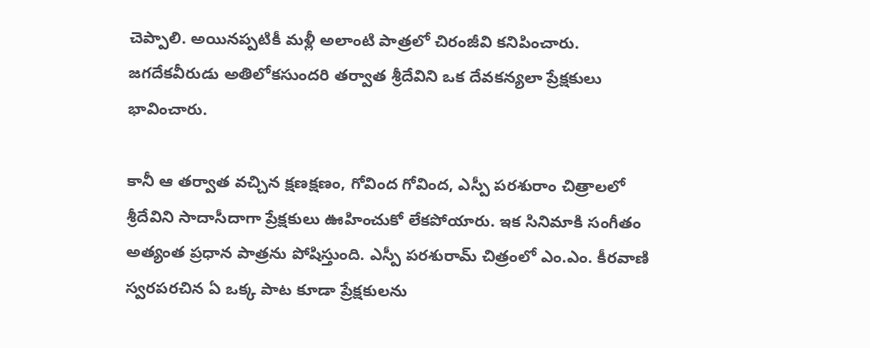చెప్పాలి. అయినప్పటికీ మళ్లీ అలాంటి పాత్రలో చిరంజీవి కనిపించారు. జగదేకవీరుడు అతిలోకసుందరి తర్వాత శ్రీదేవిని ఒక దేవకన్యలా ప్రేక్షకులు భావించారు.

కానీ ఆ తర్వాత వచ్చిన క్షణక్షణం, గోవింద గోవింద, ఎస్పీ పరశురాం చిత్రాలలో శ్రీదేవిని సాదాసీదాగా ప్రేక్షకులు ఊహించుకో లేకపోయారు. ఇక సినిమాకి సంగీతం అత్యంత ప్రధాన పాత్రను పోషిస్తుంది. ఎస్పీ పరశురామ్ చిత్రంలో ఎం.ఎం. కీరవాణి స్వరపరచిన ఏ ఒక్క పాట కూడా ప్రేక్షకులను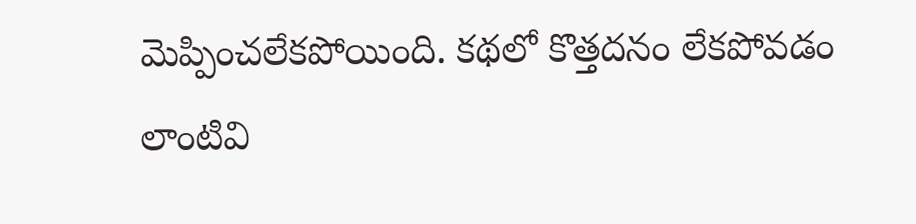మెప్పించలేకపోయింది. కథలో కొత్తదనం లేకపోవడం లాంటివి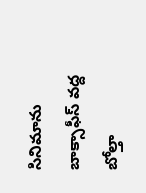సినిమాను బాక్సాఫీస్ వద్ద బోల్తా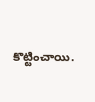కొట్టించాయి.